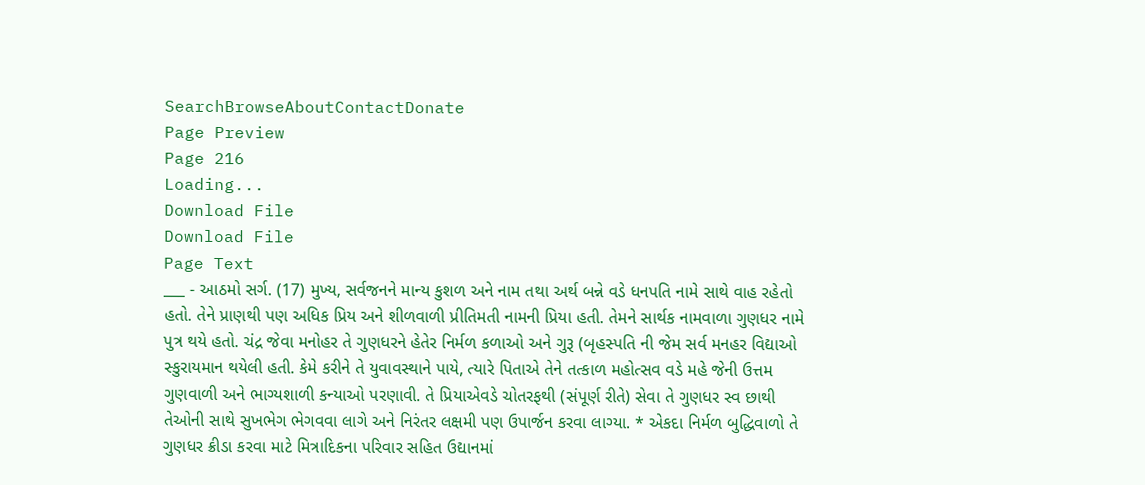SearchBrowseAboutContactDonate
Page Preview
Page 216
Loading...
Download File
Download File
Page Text
___ - આઠમો સર્ગ. (17) મુખ્ય, સર્વજનને માન્ય કુશળ અને નામ તથા અર્થ બન્ને વડે ધનપતિ નામે સાથે વાહ રહેતો હતો. તેને પ્રાણથી પણ અધિક પ્રિય અને શીળવાળી પ્રીતિમતી નામની પ્રિયા હતી. તેમને સાર્થક નામવાળા ગુણધર નામે પુત્ર થયે હતો. ચંદ્ર જેવા મનોહર તે ગુણધરને હેતેર નિર્મળ કળાઓ અને ગુરૂ (બૃહસ્પતિ ની જેમ સર્વ મનહર વિદ્યાઓ સ્કુરાયમાન થયેલી હતી. કેમે કરીને તે યુવાવસ્થાને પાયે, ત્યારે પિતાએ તેને તત્કાળ મહોત્સવ વડે મહે જેની ઉત્તમ ગુણવાળી અને ભાગ્યશાળી કન્યાઓ પરણાવી. તે પ્રિયાએવડે ચોતરફથી (સંપૂર્ણ રીતે) સેવા તે ગુણધર સ્વ છાથી તેઓની સાથે સુખભેગ ભેગવવા લાગે અને નિરંતર લક્ષમી પણ ઉપાર્જન કરવા લાગ્યા. * એકદા નિર્મળ બુદ્ધિવાળો તે ગુણધર ક્રીડા કરવા માટે મિત્રાદિકના પરિવાર સહિત ઉદ્યાનમાં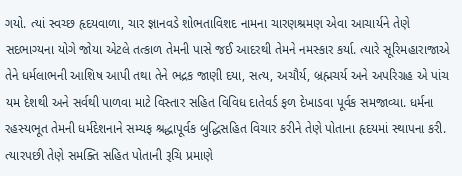ગયો. ત્યાં સ્વચ્છ હૃદયવાળા, ચાર જ્ઞાનવડે શોભતાવિશદ નામના ચારણશ્રમણ એવા આચાર્યને તેણે સદભાગ્યના યોગે જોયા એટલે તત્કાળ તેમની પાસે જઈ આદરથી તેમને નમસ્કાર કર્યા. ત્યારે સૂરિમહારાજાએ તેને ધર્મલાભની આશિષ આપી તથા તેને ભદ્રક જાણી દયા, સત્ય, અચૌર્ય, બ્રહ્મચર્ય અને અપરિગ્રહ એ પાંચ યમ દેશથી અને સર્વથી પાળવા માટે વિસ્તાર સહિત વિવિધ દાતેવર્ડ ફળ દેખાડવા પૂર્વક સમજાવ્યા. ધર્મના રહસ્યભૂત તેમની ધર્મદેશનાને સમ્યફ શ્રદ્ધાપૂર્વક બુદ્ધિસહિત વિચાર કરીને તેણે પોતાના હૃદયમાં સ્થાપના કરી. ત્યારપછી તેણે સમક્તિ સહિત પોતાની રૂચિ પ્રમાણે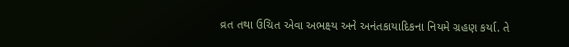વ્રત તથા ઉચિત એવા અભક્ષ્ય અને અનંતકાયાદિકના નિયમે ગ્રહણ કર્યા. તે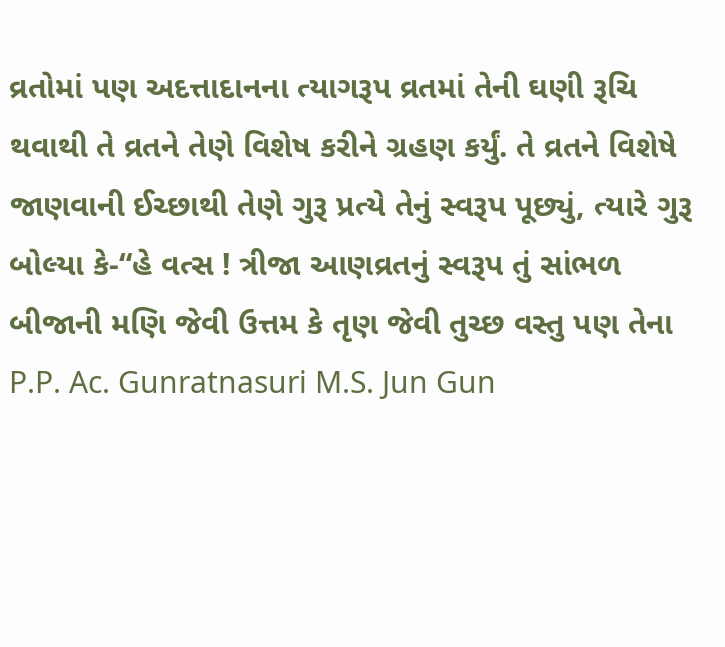વ્રતોમાં પણ અદત્તાદાનના ત્યાગરૂપ વ્રતમાં તેની ઘણી રૂચિ થવાથી તે વ્રતને તેણે વિશેષ કરીને ગ્રહણ કર્યું. તે વ્રતને વિશેષે જાણવાની ઈચ્છાથી તેણે ગુરૂ પ્રત્યે તેનું સ્વરૂપ પૂછ્યું, ત્યારે ગુરૂ બોલ્યા કે-“હે વત્સ ! ત્રીજા આણવ્રતનું સ્વરૂપ તું સાંભળ બીજાની મણિ જેવી ઉત્તમ કે તૃણ જેવી તુચ્છ વસ્તુ પણ તેના P.P. Ac. Gunratnasuri M.S. Jun Gun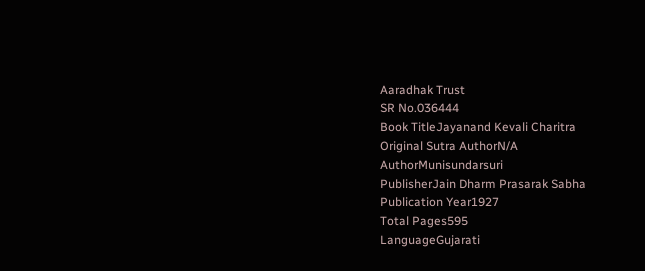Aaradhak Trust
SR No.036444
Book TitleJayanand Kevali Charitra
Original Sutra AuthorN/A
AuthorMunisundarsuri
PublisherJain Dharm Prasarak Sabha
Publication Year1927
Total Pages595
LanguageGujarati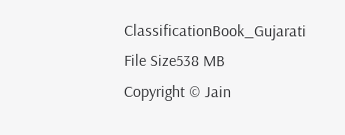ClassificationBook_Gujarati
File Size538 MB
Copyright © Jain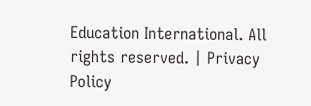Education International. All rights reserved. | Privacy Policy